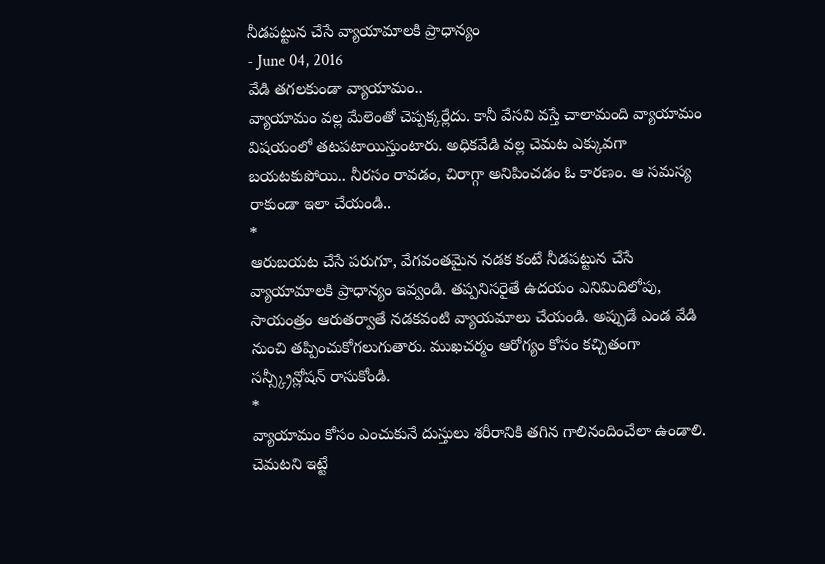నీడపట్టున చేసే వ్యాయామాలకి ప్రాధాన్యం
- June 04, 2016
వేడి తగలకుండా వ్యాయామం..
వ్యాయామం వల్ల మేలెంతో చెప్పక్కర్లేదు. కానీ వేసవి వస్తే చాలామంది వ్యాయామం విషయంలో తటపటాయిస్తుంటారు. అధికవేడి వల్ల చెమట ఎక్కువగా బయటకుపోయి.. నీరసం రావడం, చిరాగ్గా అనిపించడం ఓ కారణం. ఆ సమస్య రాకుండా ఇలా చేయండి..
*
ఆరుబయట చేసే పరుగూ, వేగవంతమైన నడక కంటే నీడపట్టున చేసే వ్యాయామాలకి ప్రాధాన్యం ఇవ్వండి. తప్పనిసరైతే ఉదయం ఎనిమిదిలోపు, సాయంత్రం ఆరుతర్వాతే నడకవంటి వ్యాయమాలు చేయండి. అప్పుడే ఎండ వేడి నుంచి తప్పించుకోగలుగుతారు. ముఖచర్మం ఆరోగ్యం కోసం కచ్చితంగా సన్స్క్రీన్లోషన్ రాసుకోండి.
*
వ్యాయామం కోసం ఎంచుకునే దుస్తులు శరీరానికి తగిన గాలినందించేలా ఉండాలి.
చెమటని ఇట్టే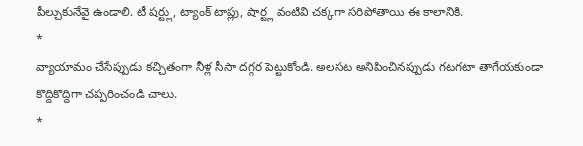పీల్చుకునేవై ఉండాలి. టీ షర్ట్లు, ట్యాంక్ టాప్లు, షార్ట్ల వంటివి చక్కగా సరిపోతాయి ఈ కాలానికి.
*
వ్యాయామం చేసేప్పుడు కచ్చితంగా నీళ్ల సీసా దగ్గర పెట్టుకోండి. అలసట అనిపించినప్పుడు గటగటా తాగేయకుండా కొద్దికొద్దిగా చప్పరించండి చాలు.
*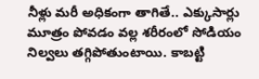నీళ్లు మరీ అధికంగా తాగితే.. ఎక్కుసార్లు మూత్రం పోవడం వల్ల శరీరంలో సోడియం నిల్వలు తగ్గిపోతుంటాయి. కాబట్టి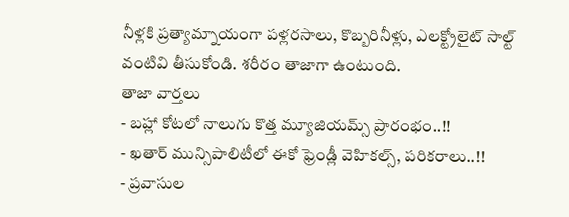నీళ్లకి ప్రత్యామ్నాయంగా పళ్లరసాలు, కొబ్బరినీళ్లు, ఎలక్ట్రోలైట్ సాల్ట్ వంటివి తీసుకోండి. శరీరం తాజాగా ఉంటుంది.
తాజా వార్తలు
- బహ్లా కోటలో నాలుగు కొత్త మ్యూజియమ్స్ ప్రారంభం..!!
- ఖతార్ మున్సిపాలిటీలో ఈకో ఫ్రెండ్లీ వెహికల్స్, పరికరాలు..!!
- ప్రవాసుల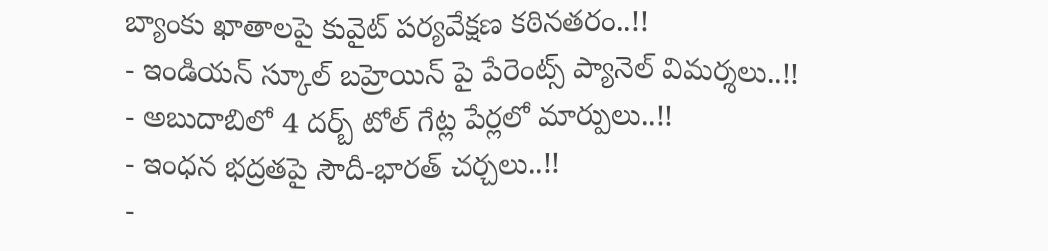బ్యాంకు ఖాతాలపై కువైట్ పర్యవేక్షణ కఠినతరం..!!
- ఇండియన్ స్కూల్ బహ్రెయిన్ పై పేరెంట్స్ ప్యానెల్ విమర్శలు..!!
- అబుదాబిలో 4 దర్బ్ టోల్ గేట్ల పేర్లలో మార్పులు..!!
- ఇంధన భద్రతపై సౌదీ-భారత్ చర్చలు..!!
-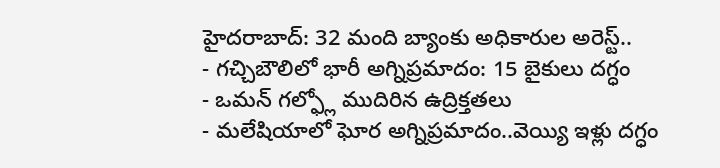హైదరాబాద్: 32 మంది బ్యాంకు అధికారుల అరెస్ట్..
- గచ్చిబౌలిలో భారీ అగ్నిప్రమాదం: 15 బైకులు దగ్ధం
- ఒమన్ గల్ఫ్లో ముదిరిన ఉద్రిక్తతలు
- మలేషియాలో ఘోర అగ్నిప్రమాదం..వెయ్యి ఇళ్లు దగ్ధం